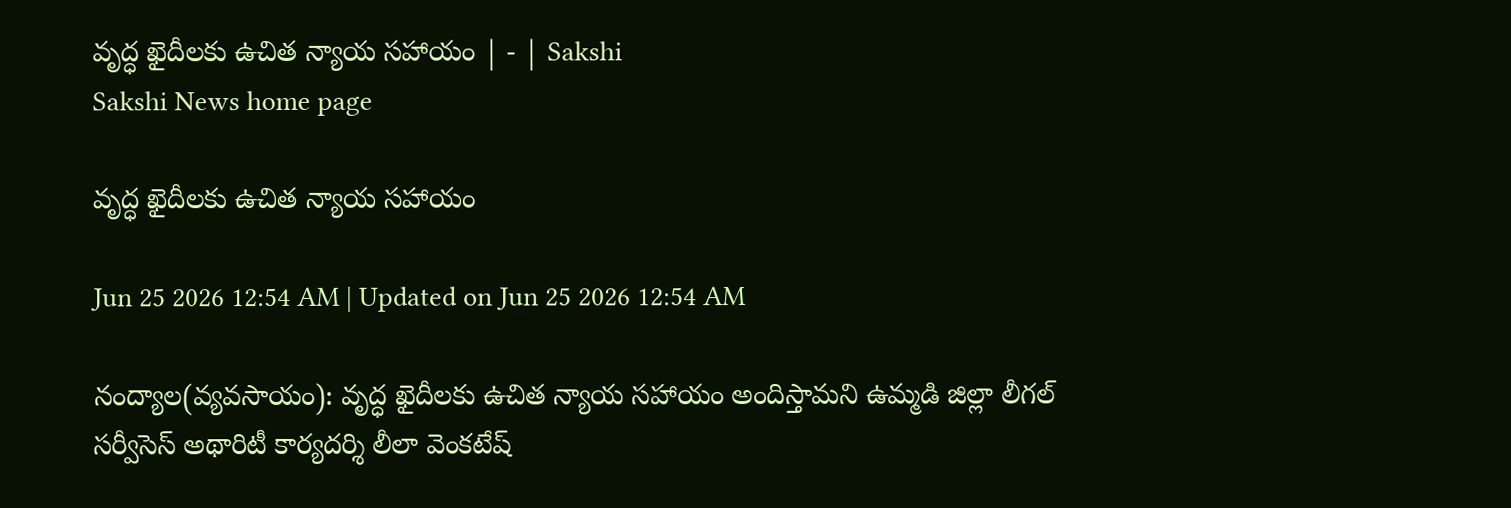వృద్ధ ఖైదీలకు ఉచిత న్యాయ సహాయం | - | Sakshi
Sakshi News home page

వృద్ధ ఖైదీలకు ఉచిత న్యాయ సహాయం

Jun 25 2026 12:54 AM | Updated on Jun 25 2026 12:54 AM

నంద్యాల(వ్యవసాయం): వృద్ధ ఖైదీలకు ఉచిత న్యాయ సహాయం అందిస్తామని ఉమ్మడి జిల్లా లీగల్‌ సర్వీసెస్‌ అథారిటీ కార్యదర్శి లీలా వెంకటేష్‌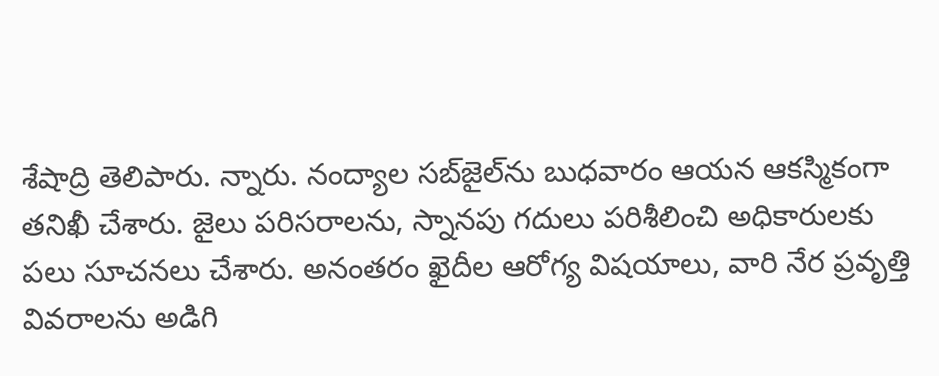శేషాద్రి తెలిపారు. న్నారు. నంద్యాల సబ్‌జైల్‌ను బుధవారం ఆయన ఆకస్మికంగా తనిఖీ చేశారు. జైలు పరిసరాలను, స్నానపు గదులు పరిశీలించి అధికారులకు పలు సూచనలు చేశారు. అనంతరం ఖైదీల ఆరోగ్య విషయాలు, వారి నేర ప్రవృత్తి వివరాలను అడిగి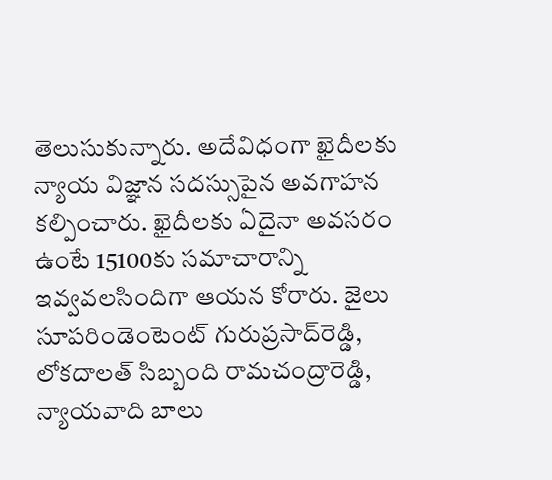తెలుసుకున్నారు. అదేవిధంగా ఖైదీలకు న్యాయ విజ్ఞాన సదస్సుపైన అవగాహన కల్పించారు. ఖైదీలకు ఏదైనా అవసరం ఉంటే 15100కు సమాచారాన్ని ఇవ్వవలసిందిగా ఆయన కోరారు. జైలు సూపరిండెంటెంట్‌ గురుప్రసాద్‌రెడ్డి, లోకదాలత్‌ సిబ్బంది రామచంద్రారెడ్డి, న్యాయవాది బాలు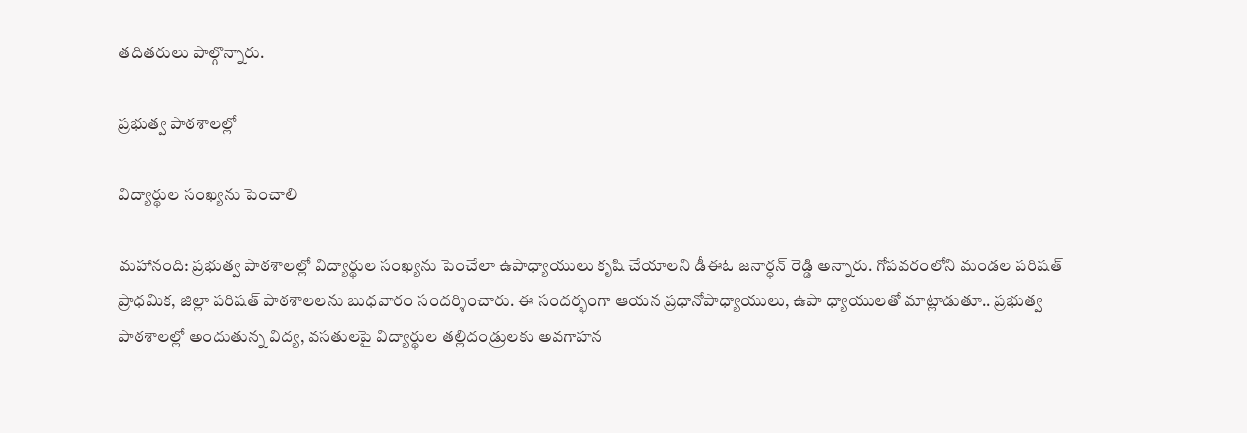తదితరులు పాల్గొన్నారు.

ప్రభుత్వ పాఠశాలల్లో

విద్యార్థుల సంఖ్యను పెంచాలి

మహానంది: ప్రభుత్వ పాఠశాలల్లో విద్యార్థుల సంఖ్యను పెంచేలా ఉపాధ్యాయులు కృషి చేయాలని డీఈఓ జనార్ధన్‌ రెడ్డి అన్నారు. గోపవరంలోని మండల పరిషత్‌ ప్రాధమిక, జిల్లా పరిషత్‌ పాఠశాలలను బుధవారం సందర్శించారు. ఈ సందర్భంగా ఆయన ప్రధానోపాధ్యాయులు, ఉపా ధ్యాయులతో మాట్లాడుతూ.. ప్రభుత్వ పాఠశాలల్లో అందుతున్న విద్య, వసతులపై విద్యార్థుల తల్లిదండ్రులకు అవగాహన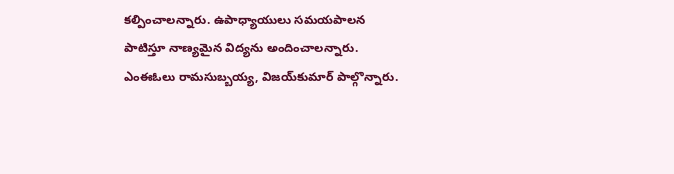కల్పించాలన్నారు. ఉపాధ్యాయులు సమయపాలన పాటిస్తూ నాణ్యమైన విద్యను అందించాలన్నారు. ఎంఈఓలు రామసుబ్బయ్య, విజయ్‌కుమార్‌ పాల్గొన్నారు.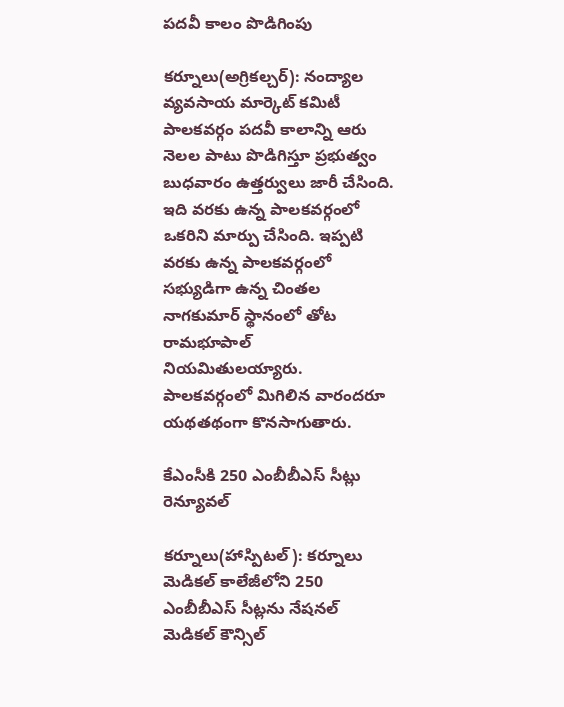పదవీ కాలం పొడిగింపు

కర్నూలు(అగ్రికల్చర్‌): నంద్యాల వ్యవసాయ మార్కెట్‌ కమిటీ పాలకవర్గం పదవీ కాలాన్ని ఆరు నెలల పాటు పొడిగిస్తూ ప్రభుత్వం బుధవారం ఉత్తర్వులు జారీ చేసింది. ఇది వరకు ఉన్న పాలకవర్గంలో ఒకరిని మార్పు చేసింది. ఇప్పటి వరకు ఉన్న పాలకవర్గంలో సభ్యుడిగా ఉన్న చింతల నాగకుమార్‌ స్థానంలో తోట రామభూపాల్‌ నియమితులయ్యారు. పాలకవర్గంలో మిగిలిన వారందరూ యథతథంగా కొనసాగుతారు.

కేఎంసీకి 250 ఎంబీబీఎస్‌ సీట్లు రెన్యూవల్‌

కర్నూలు(హాస్పిటల్‌): కర్నూలు మెడికల్‌ కాలేజీలోని 250 ఎంబీబీఎస్‌ సీట్లను నేషనల్‌ మెడికల్‌ కౌన్సిల్‌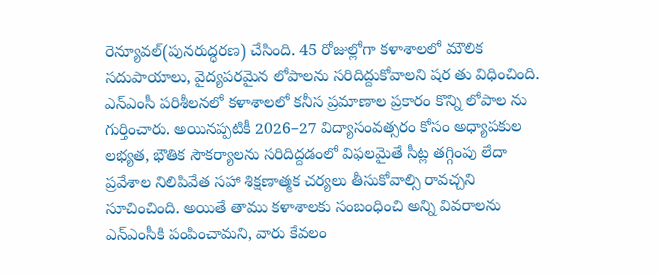రెన్యూవల్‌(పునరుద్ధరణ) చేసింది. 45 రోజుల్లోగా కళాశాలలో మౌలిక సదుపాయాలు, వైద్యపరమైన లోపాలను సరిదిద్దుకోవాలని షర తు విధించింది. ఎన్‌ఎంసీ పరిశీలనలో కళాశాలలో కనీస ప్రమాణాల ప్రకారం కొన్ని లోపాల ను గుర్తించారు. అయినప్పటికీ 2026–27 విద్యాసంవత్సరం కోసం అధ్యాపకుల లభ్యత, భౌతిక సౌకర్యాలను సరిదిద్దడంలో విఫలమైతే సీట్ల తగ్గింపు లేదా ప్రవేశాల నిలిపివేత సహా శిక్షణాత్మక చర్యలు తీసుకోవాల్సి రావచ్చని సూచించింది. అయితే తాము కళాశాలకు సంబంధించి అన్ని వివరాలను ఎన్‌ఎంసీకి పంపించామని, వారు కేవలం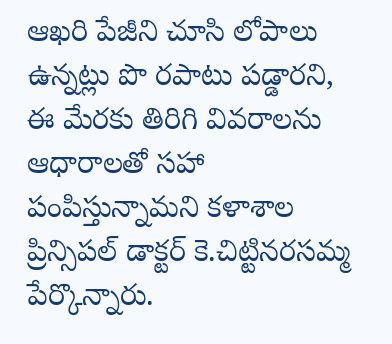ఆఖరి పేజీని చూసి లోపాలు ఉన్నట్లు పొ రపాటు పడ్డారని, ఈ మేరకు తిరిగి వివరాలను ఆధారాలతో సహా పంపిస్తున్నామని కళాశాల ప్రిన్సిపల్‌ డాక్టర్‌ కె.చిట్టినరసమ్మ పేర్కొన్నారు.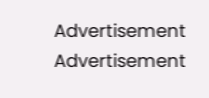Advertisement
Advertisement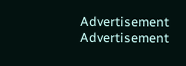Advertisement
Advertisement